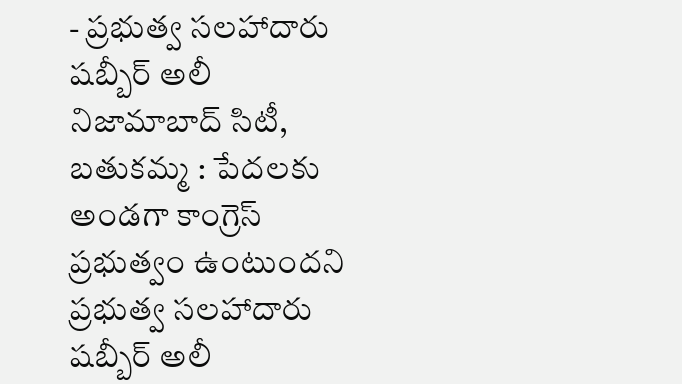- ప్రభుత్వ సలహాదారు షబ్బీర్ అలీ
నిజామాబాద్ సిటీ, బతుకమ్మ : పేదలకు అండగా కాంగ్రెస్ ప్రభుత్వం ఉంటుందని ప్రభుత్వ సలహాదారు షబ్బీర్ అలీ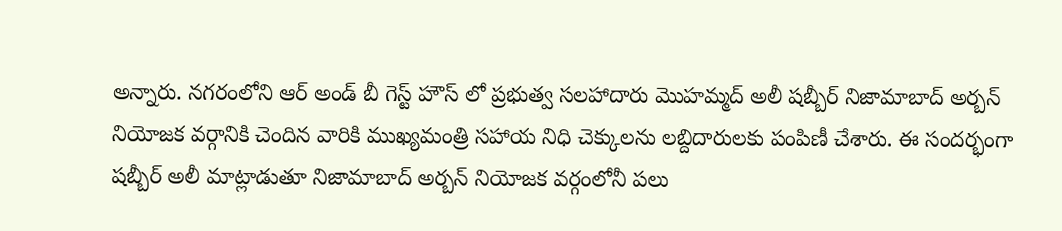అన్నారు. నగరంలోని ఆర్ అండ్ బీ గెస్ట్ హౌస్ లో ప్రభుత్వ సలహాదారు మొహమ్మద్ అలీ షబ్బీర్ నిజామాబాద్ అర్బన్ నియోజక వర్గానికి చెందిన వారికి ముఖ్యమంత్రి సహాయ నిధి చెక్కులను లబ్దిదారులకు పంపిణీ చేశారు. ఈ సందర్భంగా షబ్బీర్ అలీ మాట్లాడుతూ నిజామాబాద్ అర్బన్ నియోజక వర్గంలోనీ పలు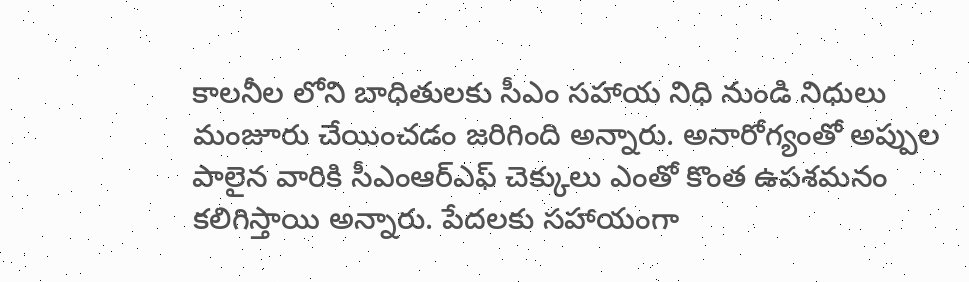కాలనీల లోని బాధితులకు సీఎం సహాయ నిధి నుండి నిధులు మంజూరు చేయించడం జరిగింది అన్నారు. అనారోగ్యంతో అప్పుల పాలైన వారికి సీఎంఆర్ఎఫ్ చెక్కులు ఎంతో కొంత ఉపశమనం కలిగిస్తాయి అన్నారు. పేదలకు సహాయంగా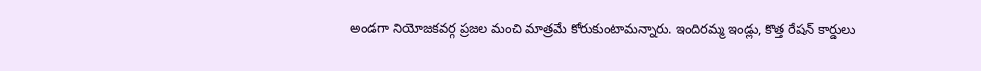అండగా నియోజకవర్గ ప్రజల మంచి మాత్రమే కోరుకుంటామన్నారు. ఇందిరమ్మ ఇండ్లు, కొత్త రేషన్ కార్డులు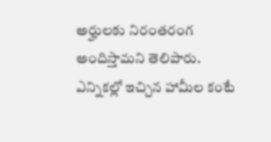అర్హులకు నిరంతరంగ అందిస్తామని తెలిపారు. ఎన్నికల్లో ఇచ్చిన హామీల కంటే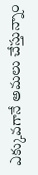ఎక్కువగానే అమలు చేస్తున్నాం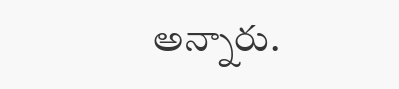అన్నారు.